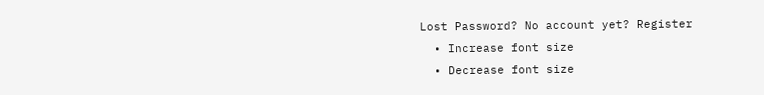Lost Password? No account yet? Register
  • Increase font size
  • Decrease font size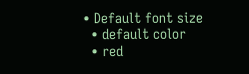• Default font size
  • default color
  • red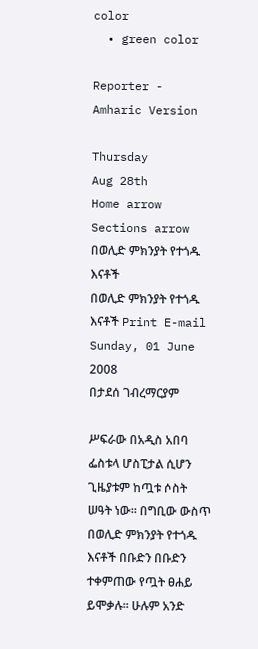color
  • green color

Reporter - Amharic Version

Thursday
Aug 28th
Home arrow Sections arrow በወሊድ ምክንያት የተጎዱ እናቶች
በወሊድ ምክንያት የተጎዱ እናቶች Print E-mail
Sunday, 01 June 2008
በታደሰ ገብረማርያም

ሥፍራው በአዲስ አበባ ፌስቱላ ሆስፒታል ሲሆን ጊዜያቱም ከጧቱ ሶስት ሠዓት ነው፡፡ በግቢው ውስጥ በወሊድ ምክንያት የተጎዱ እናቶች በቡድን በቡድን ተቀምጠው የጧት ፀሐይ ይሞቃሉ፡፡ ሁሉም አንድ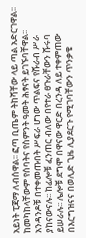አይነት ፒጃማ ለብሰዋል፡፡ ፎጣ ቢጤም ትከሻቸው ላይ ጣል አድርገዋል፡፡ ከመካከላቸውም የሰባትና የስምንት ዓመት ሕፃናት ይገኙባቸዋል፡፡
አንዳንዶቹ በተቀመጡበት ሥፍራ ሆነው ጥልፍና የሹራብ ሥራ ያከናውናሉ፡፡ ከፊሎቹ ፈንጠር ብለው በየተራ ፀጉራቸውን ሹሩባ ይሠራሉ፡፡ ሌሎቹ ደግሞ በዋናው ዋርድ በረንዳ ለይ ተቀምጠው በእርግዝናና በወሊድ ጊዜ ሊያደርጉ የሚገባቸውን ጥንቃቄ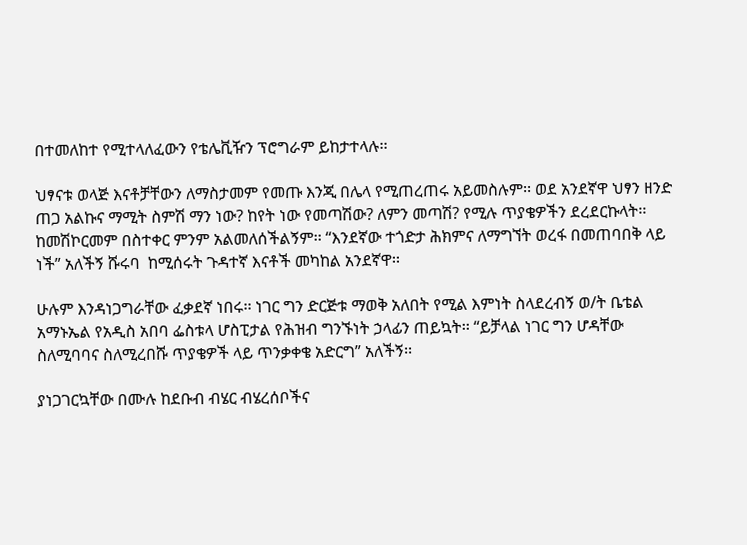በተመለከተ የሚተላለፈውን የቴሌቪዥን ፕሮግራም ይከታተላሉ፡፡

ህፃናቱ ወላጅ እናቶቻቸውን ለማስታመም የመጡ እንጂ በሌላ የሚጠረጠሩ አይመስሉም፡፡ ወደ አንደኛዋ ህፃን ዘንድ ጠጋ አልኩና ማሚት ስምሽ ማን ነው? ከየት ነው የመጣሽው? ለምን መጣሽ? የሚሉ ጥያቄዎችን ደረደርኩላት፡፡ ከመሽኮርመም በስተቀር ምንም አልመለሰችልኝም፡፡ “እንደኛው ተጎድታ ሕክምና ለማግኘት ወረፋ በመጠባበቅ ላይ ነች” አለችኝ ሹሩባ  ከሚሰሩት ጉዳተኛ እናቶች መካከል አንደኛዋ፡፡

ሁሉም እንዳነጋግራቸው ፈቃደኛ ነበሩ፡፡ ነገር ግን ድርጅቱ ማወቅ አለበት የሚል እምነት ስላደረብኝ ወ/ት ቤቴል አማኑኤል የአዲስ አበባ ፌስቱላ ሆስፒታል የሕዝብ ግንኙነት ኃላፊን ጠይኳት፡፡ “ይቻላል ነገር ግን ሆዳቸው ስለሚባባና ስለሚረበሹ ጥያቄዎች ላይ ጥንቃቀቄ አድርግ” አለችኝ፡፡

ያነጋገርኳቸው በሙሉ ከደቡብ ብሄር ብሄረሰቦችና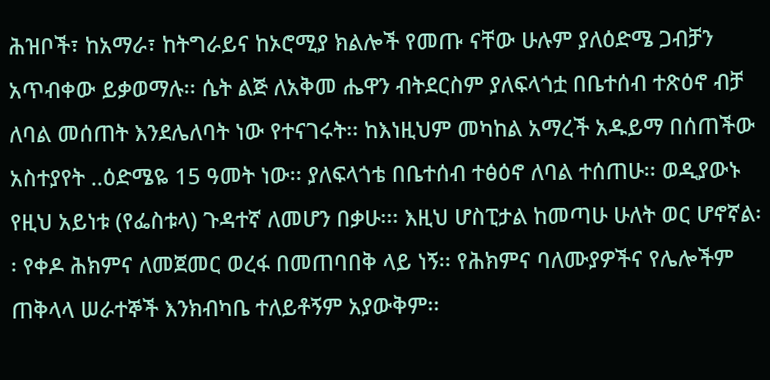ሕዝቦች፣ ከአማራ፣ ከትግራይና ከኦሮሚያ ክልሎች የመጡ ናቸው ሁሉም ያለዕድሜ ጋብቻን አጥብቀው ይቃወማሉ፡፡ ሴት ልጅ ለአቅመ ሔዋን ብትደርስም ያለፍላጎቷ በቤተሰብ ተጽዕኖ ብቻ ለባል መሰጠት እንደሌለባት ነው የተናገሩት፡፡ ከእነዚህም መካከል አማረች አዱይማ በሰጠችው አስተያየት ..ዕድሜዬ 15 ዓመት ነው፡፡ ያለፍላጎቴ በቤተሰብ ተፅዕኖ ለባል ተሰጠሁ፡፡ ወዲያውኑ የዚህ አይነቱ (የፌስቱላ) ጉዳተኛ ለመሆን በቃሁ፡፡፡ እዚህ ሆስፒታል ከመጣሁ ሁለት ወር ሆኖኛል፡፡ የቀዶ ሕክምና ለመጀመር ወረፋ በመጠባበቅ ላይ ነኝ፡፡ የሕክምና ባለሙያዎችና የሌሎችም ጠቅላላ ሠራተኞች እንክብካቤ ተለይቶኝም አያውቅም፡፡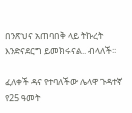በንጽህና አጠባበቅ ላይ ትኩረት እንድናደርግ ይመክሩናል.. ብላለች፡፡

ፈለቀች ዳና የተባለችው ሌላዋ ጉዳተኛ የ25 ዓመት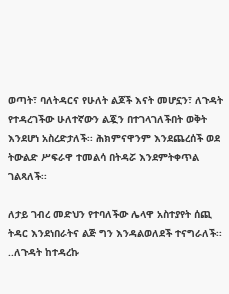ወጣት፣ ባለትዳርና የሁለት ልጆች እናት መሆኗን፣ ለጉዳት የተዳረገችው ሁለተኛውን ልጇን በተገላገለችበት ወቅት እንደሆነ አስረድታለች፡፡ ሕክምናዋንም እንደጨረሰች ወደ ትውልድ ሥፍራዋ ተመልሳ በትዳሯ እንደምትቀጥል ገልጻለች፡፡

ለታይ ገብረ መድህን የተባለችው ሌላዋ አስተያየት ሰጪ ትዳር እንደነበራትና ልጅ ግን እንዳልወለደች ተናግራለች፡፡ ..ለጉዳት ከተዳረኩ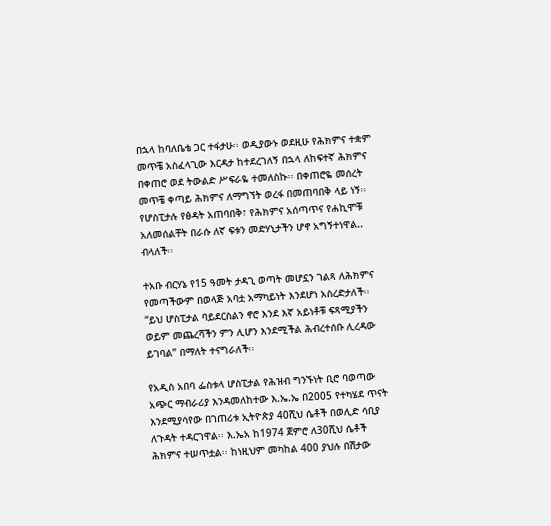በኋላ ከባለቤቴ ጋር ተፋታሁ፡፡ ወዲያውኑ ወደዚሁ የሕክምና ተቋም መጥቼ አስፈላጊው እርዳታ ከተደረገለኝ በኋላ ለከፍተኛ ሕክምና በቀጠሮ ወደ ትውልድ ሥፍራዬ ተመለስኩ፡፡ በቀጠሮዬ መሰረት መጥቼ ቀጣይ ሕክምና ለማግኘት ወረፋ በመጠባበቅ ላይ ነኝ፡፡ የሆስፒታሉ የፅዳት አጠባበቅ፣ የሕክምና አሰጣጥና የሐኪሞቹ አለመሰልቸት በራሱ ለኛ ፍቱን መድሃኒታችን ሆኖ አግኝተነዋል.. ብላለች፡፡

ተአቡ ብርሃኔ የ15 ዓመት ታዳጊ ወጣት መሆኗን ገልጻ ለሕክምና የመጣችውም በወላጅ አባቷ አማካይነት እንደሆነ አስረድታለች፡፡ “ይህ ሆስፒታል ባይደርስልን ኖሮ እንደ እኛ አይነቶቹ ፍጻሚያችን ወይም መጨረሻችን ምን ሊሆን እንደሚችል ሕብረተሰቡ ሊረዳው ይገባል” በማለት ተናግራለች፡፡

የአዲስ አበባ ፌስቱላ ሆስፒታል የሕዝብ ግንኙነት ቢሮ ባወጣው አጭር ማብራሪያ እንዳመለከተው እ.ኤ.ኤ በ2005 የተካሄደ ጥናት እንደሚያሳየው በገጠሪቱ ኢትዮጵያ 40ሺህ ሴቶች በወሊድ ሳቢያ ለጉዳት ተዳርገዋል፡፡ እ.ኤአ ከ1974 ጀምሮ ለ30ሺህ ሴቶች ሕክምና ተሠጥቷል፡፡ ከነዚህም መካከል 400 ያህሉ በሽታው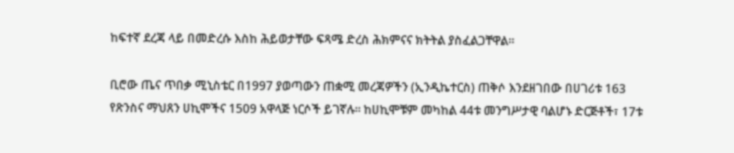ከፍተኛ ደረጃ ላይ በመድረሱ እስከ ሕይወታቸው ፍጻሜ ድረስ ሕክምናና ክትትል ያስፈልጋቸዋል፡፡

ቢሮው ጤና ጥበቃ ሚኒስቴር በ1997 ያወጣውን ጠቋሚ መረጃዎችን (ኢንዲኬተርስ) ጠቅሶ እንደዘገበው በሀገሪቱ 163 የጽንስና ማህጸን ሀኪሞችና 1509 አዋላጅ ነርሶች ይገኛሉ፡፡ ከሀኪሞቹም መካከል 44ቱ መንግሥታዊ ባልሆኑ ድርጅቶች፣ 17ቱ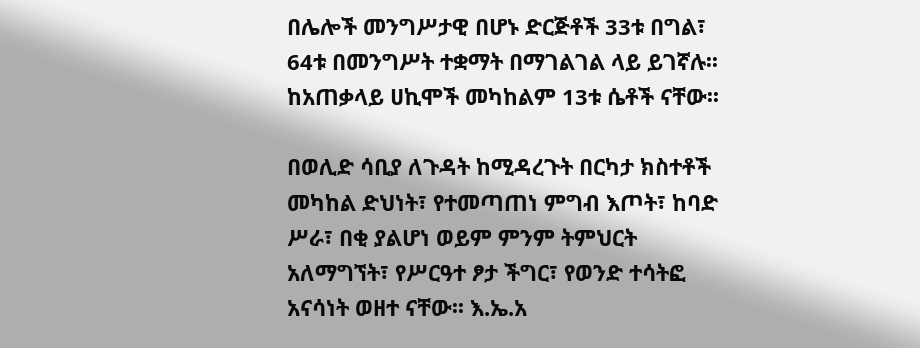በሌሎች መንግሥታዊ በሆኑ ድርጅቶች 33ቱ በግል፣ 64ቱ በመንግሥት ተቋማት በማገልገል ላይ ይገኛሉ፡፡ ከአጠቃላይ ሀኪሞች መካከልም 13ቱ ሴቶች ናቸው፡፡

በወሊድ ሳቢያ ለጉዳት ከሚዳረጉት በርካታ ክስተቶች መካከል ድህነት፣ የተመጣጠነ ምግብ እጦት፣ ከባድ ሥራ፣ በቂ ያልሆነ ወይም ምንም ትምህርት አለማግኘት፣ የሥርዓተ ፆታ ችግር፣ የወንድ ተሳትፎ አናሳነት ወዘተ ናቸው፡፡ እ.ኤ.አ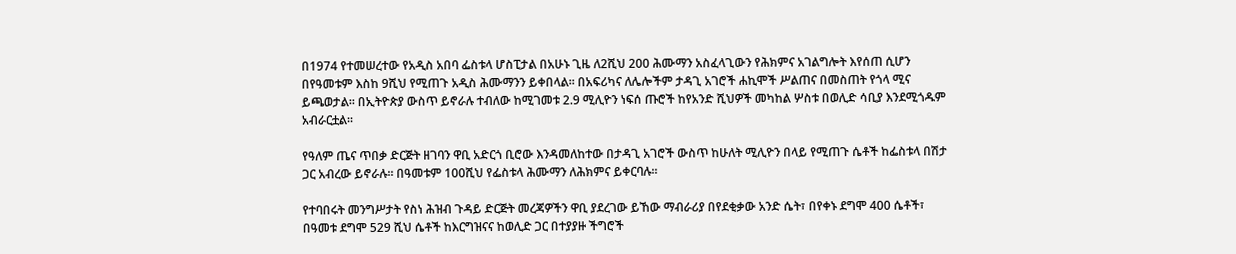በ1974 የተመሠረተው የአዲስ አበባ ፌስቱላ ሆስፒታል በአሁኑ ጊዜ ለ2ሺህ 200 ሕሙማን አስፈላጊውን የሕክምና አገልግሎት እየሰጠ ሲሆን በየዓመቱም እስከ 9ሺህ የሚጠጉ አዲስ ሕሙማንን ይቀበላል፡፡ በአፍሪካና ለሌሎችም ታዳጊ አገሮች ሐኪሞች ሥልጠና በመስጠት የጎላ ሚና ይጫወታል፡፡ በኢትዮጵያ ውስጥ ይኖራሉ ተብለው ከሚገመቱ 2.9 ሚሊዮን ነፍሰ ጡሮች ከየአንድ ሺህዎች መካከል ሦስቱ በወሊድ ሳቢያ እንደሚጎዱም አብራርቷል፡፡

የዓለም ጤና ጥበቃ ድርጅት ዘገባን ዋቢ አድርጎ ቢሮው እንዳመለከተው በታዳጊ አገሮች ውስጥ ከሁለት ሚሊዮን በላይ የሚጠጉ ሴቶች ከፌስቱላ በሽታ ጋር አብረው ይኖራሉ፡፡ በዓመቱም 100ሺህ የፌስቱላ ሕሙማን ለሕክምና ይቀርባሉ፡፡

የተባበሩት መንግሥታት የስነ ሕዝብ ጉዳይ ድርጅት መረጃዎችን ዋቢ ያደረገው ይኸው ማብራሪያ በየደቂቃው አንድ ሴት፣ በየቀኑ ደግሞ 400 ሴቶች፣ በዓመቱ ደግሞ 529 ሺህ ሴቶች ከእርግዝናና ከወሊድ ጋር በተያያዙ ችግሮች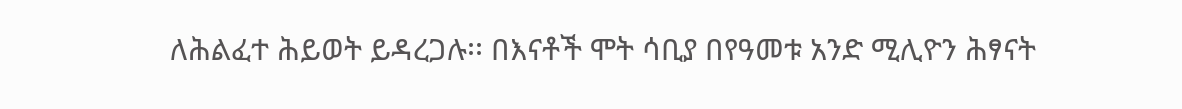ለሕልፈተ ሕይወት ይዳረጋሉ፡፡ በእናቶች ሞት ሳቢያ በየዓመቱ አንድ ሚሊዮን ሕፃናት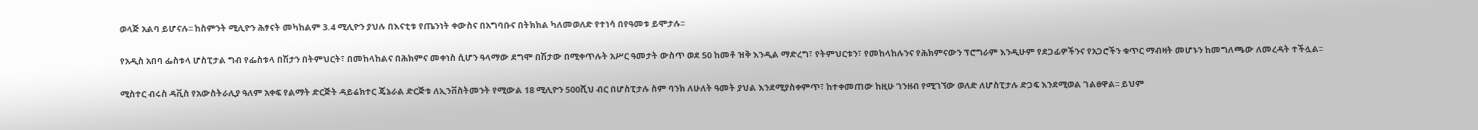ወላጅ አልባ ይሆናሉ፡፡ ከስምንት ሚሊዮን ሕፃናት መካከልም 3.4 ሚሊዮን ያህሉ በእናቲቱ የጤንነት ቀውስና በአግባቡና በትክክል ካለመወለድ የተነሳ በየዓመቱ ይሞታሉ፡፡

የአዲስ አበባ ፌስቱላ ሆስፒታል ግብ የፌስቱላ በሽታን በትምህርት፣ በመከላከልና በሕክምና መቀነስ ሲሆን ዓላማው ደግሞ በሽታው በሚቀጥሉት አሥር ዓመታት ውስጥ ወደ 50 ከመቶ ዝቅ እንዲል ማድረግ፣ የትምህርቱን፣ የመከላከሉንና የሕክምናውን ፕሮግራም እንዲሁም የደጋፊዎችንና የአጋሮችን ቁጥር ማብዛት መሆኑን ከመግለጫው ለመረዳት ተችሏል፡፡

ሚስተር ብሩስ ዳቪስ የአውስትራሊያ ዓለም አቀፍ የልማት ድርጅት ዳይሬክተር ጄኔራል ድርጅቱ ለኢንቨስትመንት የሚውል 18 ሚሊዮን 500ሺህ ብር በሆስፒታሉ ስም ባንክ ለሁለት ዓመት ያህል እንደሚያስቀምጥ፣ ከተቀመጠው ከዚሁ ገንዘብ የሚገኘው ወለድ ለሆስፒታሉ ድጋፍ እንደሚወል ገልፀዋል፡፡ ይህም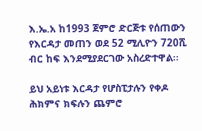እ.ኤ.አ ከ1993 ጀምሮ ድርጅቱ የሰጠውን የእርዳታ መጠን ወደ 52 ሚሊዮን 720ሺ ብር ከፍ እንደሚያደርገው አስረድተዋል፡፡

ይህ አይነቱ እርዳታ የሆስፒታሉን የቀዶ ሕክምና ክፍሉን ጨምሮ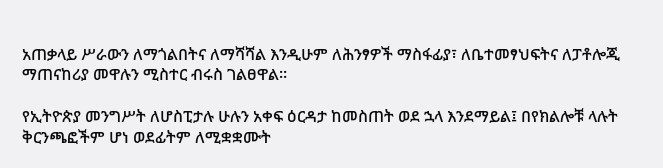አጠቃላይ ሥራውን ለማጎልበትና ለማሻሻል እንዲሁም ለሕንፃዎች ማስፋፊያ፣ ለቤተመፃህፍትና ለፓቶሎጂ ማጠናከሪያ መዋሉን ሚስተር ብሩስ ገልፀዋል፡፡

የኢትዮጵያ መንግሥት ለሆስፒታሉ ሁሉን አቀፍ ዕርዳታ ከመስጠት ወደ ኋላ እንደማይል፤ በየክልሎቹ ላሉት ቅርንጫፎችም ሆነ ወደፊትም ለሚቋቋሙት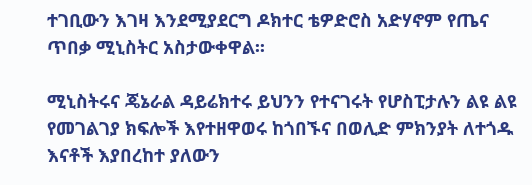ተገቢውን እገዛ እንደሚያደርግ ዶክተር ቴዎድሮስ አድሃኖም የጤና ጥበቃ ሚኒስትር አስታውቀዋል፡፡

ሚኒስትሩና ጄኔራል ዳይሬክተሩ ይህንን የተናገሩት የሆስፒታሉን ልዩ ልዩ የመገልገያ ክፍሎች እየተዘዋወሩ ከጎበኙና በወሊድ ምክንያት ለተጎዱ እናቶች እያበረከተ ያለውን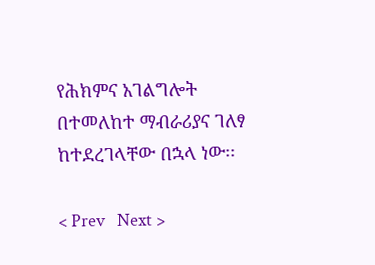የሕክምና አገልግሎት በተመለከተ ማብራሪያና ገለፃ ከተደረገላቸው በኋላ ነው፡፡

< Prev   Next >